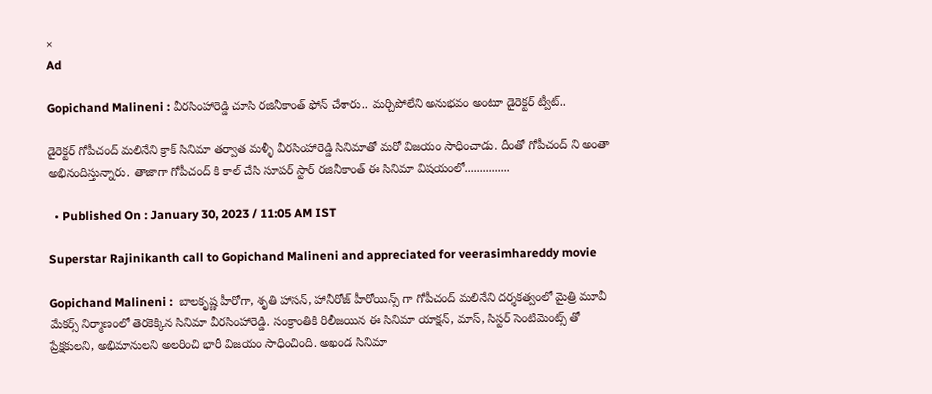×
Ad

Gopichand Malineni : వీరసింహారెడ్డి చూసి రజినీకాంత్ ఫోన్ చేశారు.. మర్చిపోలేని అనుభవం అంటూ డైరెక్టర్ ట్వీట్..

డైరెక్టర్ గోపీచంద్ మలినేని క్రాక్ సినిమా తర్వాత మళ్ళీ వీరసింహారెడ్డి సినిమాతో మరో విజయం సాధించాడు. దీంతో గోపీచంద్ ని అంతా అభినందిస్తున్నారు. తాజాగా గోపీచంద్ కి కాల్ చేసి సూపర్ స్టార్ రజినీకాంత్ ఈ సినిమా విషయంలో...............

  • Published On : January 30, 2023 / 11:05 AM IST

Superstar Rajinikanth call to Gopichand Malineni and appreciated for veerasimhareddy movie

Gopichand Malineni :  బాలకృష్ణ హీరోగా, శృతి హాసన్, హానీరోజ్ హీరోయిన్స్ గా గోపీచంద్ మలినేని దర్శకత్వంలో మైత్రి మూవీ మేకర్స్ నిర్మాణంలో తెరకెక్కిన సినిమా వీరసింహారెడ్డి. సంక్రాంతికి రిలీజయిన ఈ సినిమా యాక్షన్, మాస్, సిస్టర్ సెంటిమెంట్స్ తో ప్రేక్షకులని, అభిమానులని అలరించి భారీ విజయం సాధించింది. అఖండ సినిమా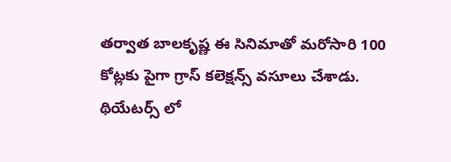తర్వాత బాలకృష్ణ ఈ సినిమాతో మరోసారి 100 కోట్లకు పైగా గ్రాస్ కలెక్షన్స్ వసూలు చేశాడు. థియేటర్స్ లో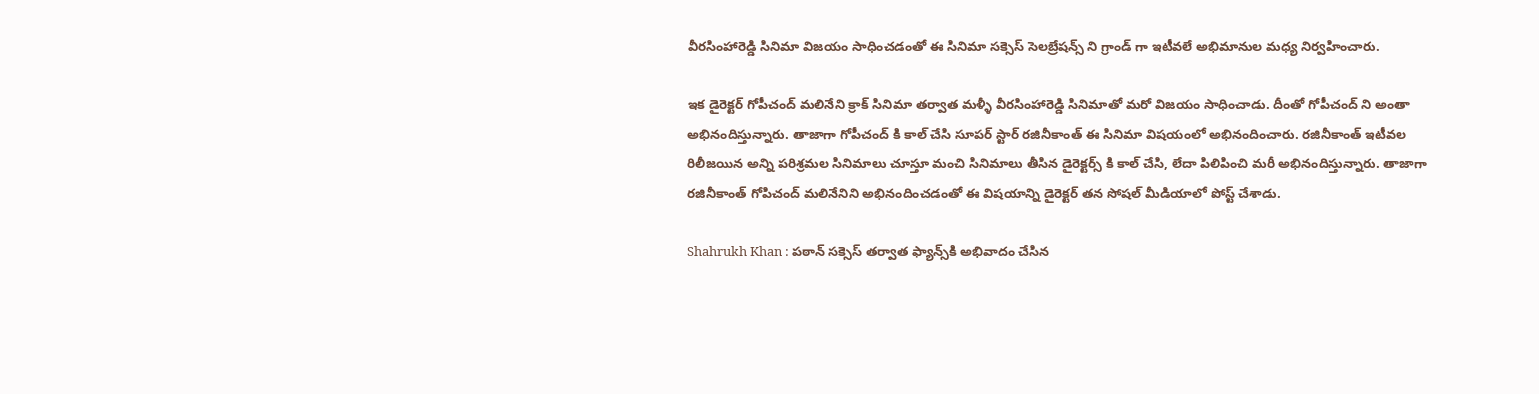వీరసింహారెడ్డి సినిమా విజయం సాధించడంతో ఈ సినిమా సక్సెస్ సెలబ్రేషన్స్ ని గ్రాండ్ గా ఇటీవలే అభిమానుల మధ్య నిర్వహించారు.

ఇక డైరెక్టర్ గోపీచంద్ మలినేని క్రాక్ సినిమా తర్వాత మళ్ళీ వీరసింహారెడ్డి సినిమాతో మరో విజయం సాధించాడు. దీంతో గోపీచంద్ ని అంతా అభినందిస్తున్నారు. తాజాగా గోపీచంద్ కి కాల్ చేసి సూపర్ స్టార్ రజినీకాంత్ ఈ సినిమా విషయంలో అభినందించారు. రజినీకాంత్ ఇటీవల రిలీజయిన అన్ని పరిశ్రమల సినిమాలు చూస్తూ మంచి సినిమాలు తీసిన డైరెక్టర్స్ కి కాల్ చేసి, లేదా పిలిపించి మరీ అభినందిస్తున్నారు. తాజాగా రజినీకాంత్ గోపిచంద్ మలినేనిని అభినందించడంతో ఈ విషయాన్ని డైరెక్టర్ తన సోషల్ మీడియాలో పోస్ట్ చేశాడు.

Shahrukh Khan : పఠాన్ సక్సెస్ తర్వాత ఫ్యాన్స్‌కి అభివాదం చేసిన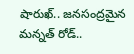షారుఖ్.. జనసంద్రమైన మన్నత్ రోడ్..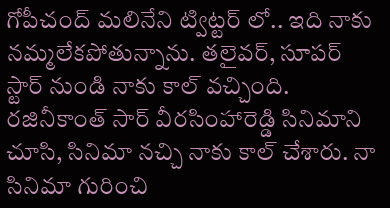గోపీచంద్ మలినేని ట్విట్టర్ లో.. ఇది నాకు నమ్మలేకపోతున్నాను. తలైవర్, సూపర్ స్టార్ నుండి నాకు కాల్ వచ్చింది. రజినీకాంత్ సార్ వీరసింహారెడ్డి సినిమాని చూసి, సినిమా నచ్చి నాకు కాల్ చేశారు. నా సినిమా గురించి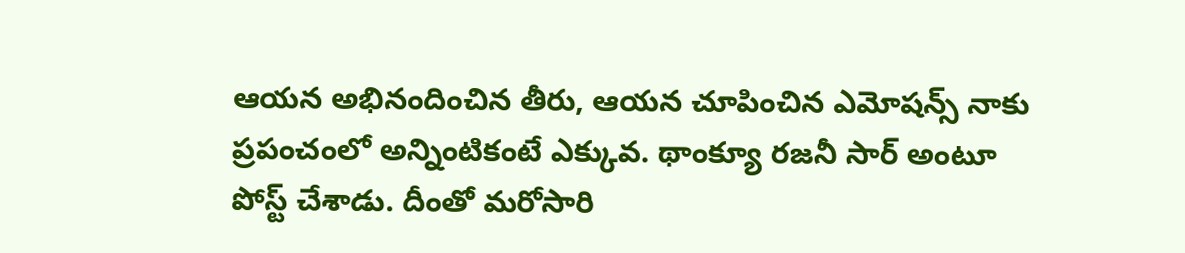ఆయన అభినందించిన తీరు, ఆయన చూపించిన ఎమోషన్స్ నాకు ప్రపంచంలో అన్నింటికంటే ఎక్కువ. థాంక్యూ రజనీ సార్ అంటూ పోస్ట్ చేశాడు. దీంతో మరోసారి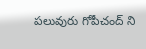పలువురు గోపీచంద్ ని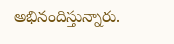అభినందిస్తున్నారు.